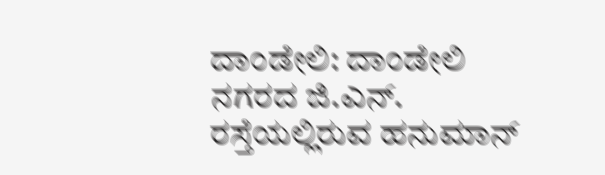ದಾಂಡೇಲಿ: ದಾಂಡೇಲಿ ನಗರದ ಜಿ.ಎನ್. ರಸ್ತೆಯಲ್ಲಿರುವ ಹನುಮಾನ್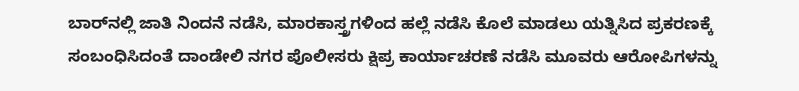ಬಾರ್‌ನಲ್ಲಿ ಜಾತಿ ನಿಂದನೆ ನಡೆಸಿ, ಮಾರಕಾಸ್ತ್ರಗಳಿಂದ ಹಲ್ಲೆ ನಡೆಸಿ ಕೊಲೆ ಮಾಡಲು ಯತ್ನಿಸಿದ ಪ್ರಕರಣಕ್ಕೆ ಸಂಬಂಧಿಸಿದಂತೆ ದಾಂಡೇಲಿ ನಗರ ಪೊಲೀಸರು ಕ್ಷಿಪ್ರ ಕಾರ್ಯಾಚರಣೆ ನಡೆಸಿ ಮೂವರು ಆರೋಪಿಗಳನ್ನು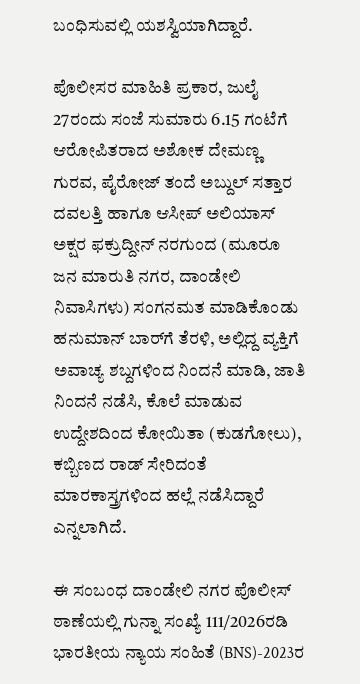ಬಂಧಿಸುವಲ್ಲಿ ಯಶಸ್ವಿಯಾಗಿದ್ದಾರೆ.

ಪೊಲೀಸರ ಮಾಹಿತಿ ಪ್ರಕಾರ, ಜುಲೈ 27ರಂದು ಸಂಜೆ ಸುಮಾರು 6.15 ಗಂಟೆಗೆ ಆರೋಪಿತರಾದ ಅಶೋಕ ದೇಮಣ್ಣ ಗುರವ, ಪೈರೋಜ್ ತಂದೆ ಅಬ್ದುಲ್ ಸತ್ತಾರ ದವಲತ್ತಿ ಹಾಗೂ ಆಸೀಪ್ ಅಲಿಯಾಸ್ ಅಕ್ಷರ ಫಕ್ರುದ್ದೀನ್ ನರಗುಂದ (ಮೂರೂ ಜನ ಮಾರುತಿ ನಗರ, ದಾಂಡೇಲಿ ನಿವಾಸಿಗಳು) ಸಂಗನಮತ ಮಾಡಿಕೊಂಡು ಹನುಮಾನ್ ಬಾರ್‌ಗೆ ತೆರಳಿ, ಅಲ್ಲಿದ್ದ ವ್ಯಕ್ತಿಗೆ ಅವಾಚ್ಯ ಶಬ್ದಗಳಿಂದ ನಿಂದನೆ ಮಾಡಿ, ಜಾತಿ ನಿಂದನೆ ನಡೆಸಿ, ಕೊಲೆ ಮಾಡುವ ಉದ್ದೇಶದಿಂದ ಕೋಯಿತಾ (ಕುಡಗೋಲು), ಕಬ್ಬಿಣದ ರಾಡ್ ಸೇರಿದಂತೆ ಮಾರಕಾಸ್ತ್ರಗಳಿಂದ ಹಲ್ಲೆ ನಡೆಸಿದ್ದಾರೆ ಎನ್ನಲಾಗಿದೆ.

ಈ ಸಂಬಂಧ ದಾಂಡೇಲಿ ನಗರ ಪೊಲೀಸ್ ಠಾಣೆಯಲ್ಲಿ ಗುನ್ನಾ ಸಂಖ್ಯೆ 111/2026ರಡಿ ಭಾರತೀಯ ನ್ಯಾಯ ಸಂಹಿತೆ (BNS)-2023ರ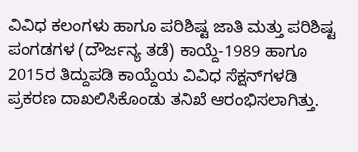ವಿವಿಧ ಕಲಂಗಳು ಹಾಗೂ ಪರಿಶಿಷ್ಟ ಜಾತಿ ಮತ್ತು ಪರಿಶಿಷ್ಟ ಪಂಗಡಗಳ (ದೌರ್ಜನ್ಯ ತಡೆ) ಕಾಯ್ದೆ-1989 ಹಾಗೂ 2015ರ ತಿದ್ದುಪಡಿ ಕಾಯ್ದೆಯ ವಿವಿಧ ಸೆಕ್ಷನ್‌ಗಳಡಿ ಪ್ರಕರಣ ದಾಖಲಿಸಿಕೊಂಡು ತನಿಖೆ ಆರಂಭಿಸಲಾಗಿತ್ತು.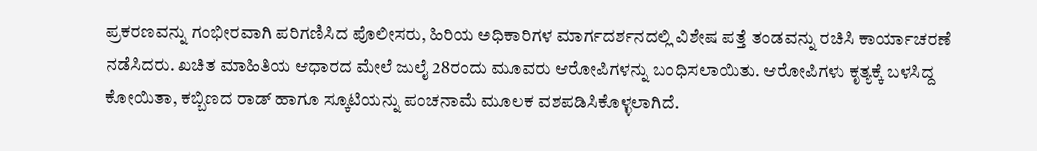ಪ್ರಕರಣವನ್ನು ಗಂಭೀರವಾಗಿ ಪರಿಗಣಿಸಿದ ಪೊಲೀಸರು, ಹಿರಿಯ ಅಧಿಕಾರಿಗಳ ಮಾರ್ಗದರ್ಶನದಲ್ಲಿ ವಿಶೇಷ ಪತ್ತೆ ತಂಡವನ್ನು ರಚಿಸಿ ಕಾರ್ಯಾಚರಣೆ ನಡೆಸಿದರು. ಖಚಿತ ಮಾಹಿತಿಯ ಆಧಾರದ ಮೇಲೆ ಜುಲೈ 28ರಂದು ಮೂವರು ಆರೋಪಿಗಳನ್ನು ಬಂಧಿಸಲಾಯಿತು. ಆರೋಪಿಗಳು ಕೃತ್ಯಕ್ಕೆ ಬಳಸಿದ್ದ ಕೋಯಿತಾ, ಕಬ್ಬಿಣದ ರಾಡ್ ಹಾಗೂ ಸ್ಕೂಟಿಯನ್ನು ಪಂಚನಾಮೆ ಮೂಲಕ ವಶಪಡಿಸಿಕೊಳ್ಳಲಾಗಿದೆ.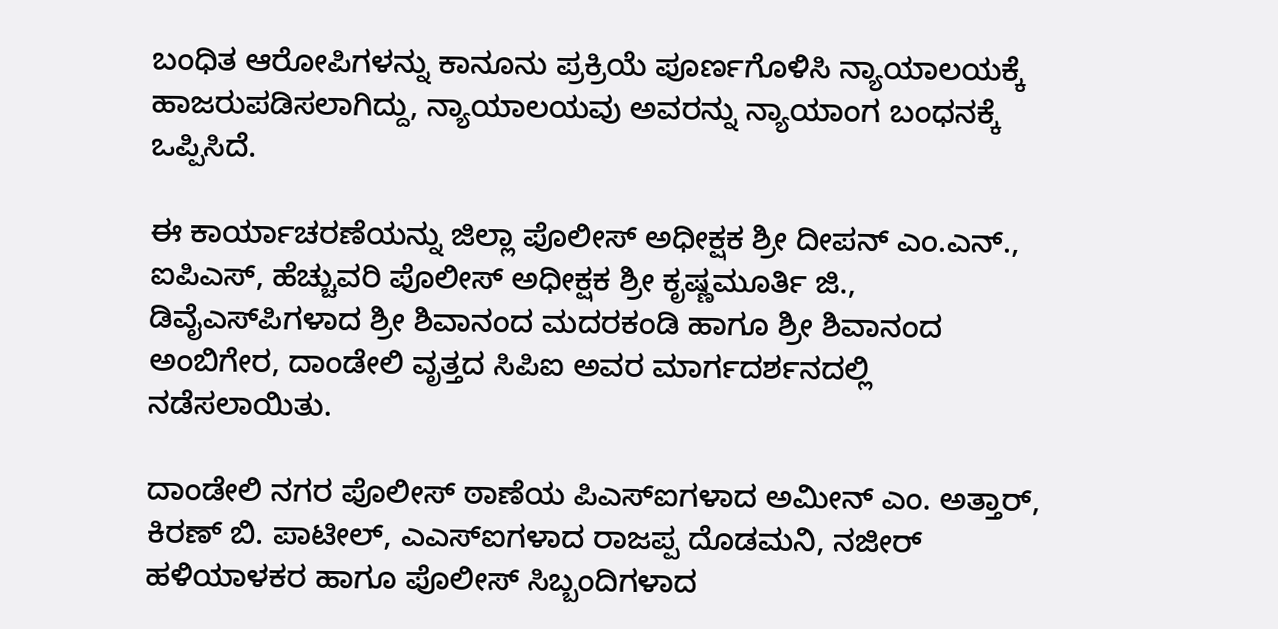ಬಂಧಿತ ಆರೋಪಿಗಳನ್ನು ಕಾನೂನು ಪ್ರಕ್ರಿಯೆ ಪೂರ್ಣಗೊಳಿಸಿ ನ್ಯಾಯಾಲಯಕ್ಕೆ ಹಾಜರುಪಡಿಸಲಾಗಿದ್ದು, ನ್ಯಾಯಾಲಯವು ಅವರನ್ನು ನ್ಯಾಯಾಂಗ ಬಂಧನಕ್ಕೆ ಒಪ್ಪಿಸಿದೆ.

ಈ ಕಾರ್ಯಾಚರಣೆಯನ್ನು ಜಿಲ್ಲಾ ಪೊಲೀಸ್ ಅಧೀಕ್ಷಕ ಶ್ರೀ ದೀಪನ್ ಎಂ.ಎನ್., ಐಪಿಎಸ್, ಹೆಚ್ಚುವರಿ ಪೊಲೀಸ್ ಅಧೀಕ್ಷಕ ಶ್ರೀ ಕೃಷ್ಣಮೂರ್ತಿ ಜಿ., ಡಿವೈಎಸ್‌ಪಿಗಳಾದ ಶ್ರೀ ಶಿವಾನಂದ ಮದರಕಂಡಿ ಹಾಗೂ ಶ್ರೀ ಶಿವಾನಂದ ಅಂಬಿಗೇರ, ದಾಂಡೇಲಿ ವೃತ್ತದ ಸಿಪಿಐ ಅವರ ಮಾರ್ಗದರ್ಶನದಲ್ಲಿ ನಡೆಸಲಾಯಿತು.

ದಾಂಡೇಲಿ ನಗರ ಪೊಲೀಸ್ ಠಾಣೆಯ ಪಿಎಸ್‌ಐಗಳಾದ ಅಮೀನ್ ಎಂ. ಅತ್ತಾರ್, ಕಿರಣ್ ಬಿ. ಪಾಟೀಲ್, ಎಎಸ್‌ಐಗಳಾದ ರಾಜಪ್ಪ ದೊಡಮನಿ, ನಜೀರ್ ಹಳಿಯಾಳಕರ ಹಾಗೂ ಪೊಲೀಸ್ ಸಿಬ್ಬಂದಿಗಳಾದ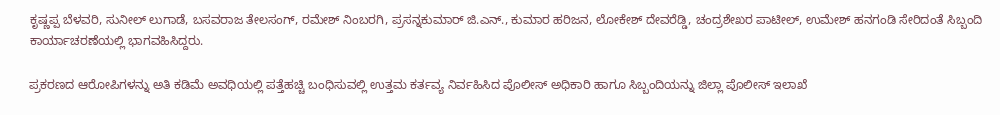ಕೃಷ್ಣಪ್ಪ ಬೆಳವರಿ, ಸುನೀಲ್ ಲುಗಾಡೆ, ಬಸವರಾಜ ತೇಲಸಂಗ್, ರಮೇಶ್ ನಿಂಬರಗಿ, ಪ್ರಸನ್ನಕುಮಾರ್ ಜಿ.ಎನ್., ಕುಮಾರ ಹರಿಜನ, ಲೋಕೇಶ್ ದೇವರೆಡ್ಡಿ, ಚಂದ್ರಶೇಖರ ಪಾಟೀಲ್, ಉಮೇಶ್ ಹನಗಂಡಿ ಸೇರಿದಂತೆ ಸಿಬ್ಬಂದಿ ಕಾರ್ಯಾಚರಣೆಯಲ್ಲಿ ಭಾಗವಹಿಸಿದ್ದರು.

ಪ್ರಕರಣದ ಆರೋಪಿಗಳನ್ನು ಅತಿ ಕಡಿಮೆ ಅವಧಿಯಲ್ಲಿ ಪತ್ತೆಹಚ್ಚಿ ಬಂಧಿಸುವಲ್ಲಿ ಉತ್ತಮ ಕರ್ತವ್ಯ ನಿರ್ವಹಿಸಿದ ಪೊಲೀಸ್ ಅಧಿಕಾರಿ ಹಾಗೂ ಸಿಬ್ಬಂದಿಯನ್ನು ಜಿಲ್ಲಾ ಪೊಲೀಸ್ ಇಲಾಖೆ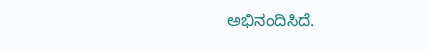ಅಭಿನಂದಿಸಿದೆ.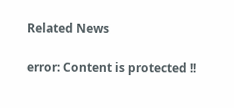Related News

error: Content is protected !!